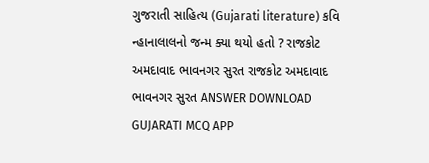ગુજરાતી સાહિત્ય (Gujarati literature) કવિ ન્હાનાલાલનો જન્મ ક્યા થયો હતો ? રાજકોટ અમદાવાદ ભાવનગર સુરત રાજકોટ અમદાવાદ ભાવનગર સુરત ANSWER DOWNLOAD GUJARATI MCQ APP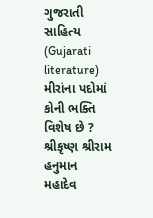ગુજરાતી સાહિત્ય (Gujarati literature) મીરાંના પદોમાં કોની ભક્તિ વિશેષ છે ? શ્રીકૃષ્ણ શ્રીરામ હનુમાન મહાદેવ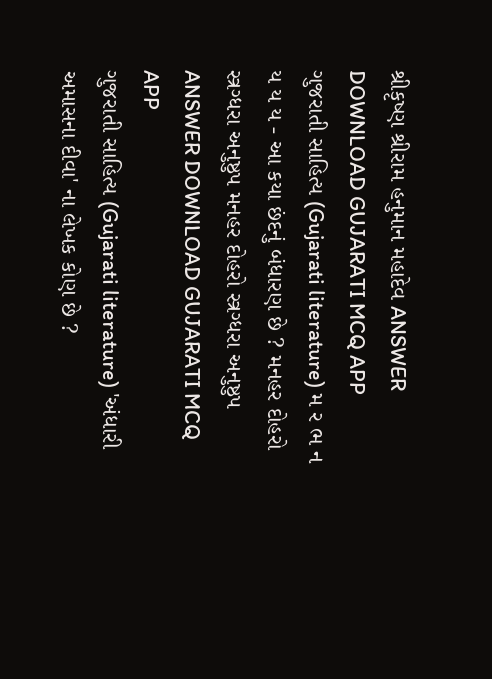શ્રીકૃષ્ણ શ્રીરામ હનુમાન મહાદેવ ANSWER DOWNLOAD GUJARATI MCQ APP
ગુજરાતી સાહિત્ય (Gujarati literature) મ ર ભ ન ય ય ય - આ કયા છંદનું બંધારણ છે ? મનહર દોહરો સ્ત્રગ્ધરા અનુષ્ઠુપ મનહર દોહરો સ્ત્રગ્ધરા અનુષ્ઠુપ ANSWER DOWNLOAD GUJARATI MCQ APP
ગુજરાતી સાહિત્ય (Gujarati literature) 'અંધારી અમાસના દીવા' ના લેખક કોણ છે ?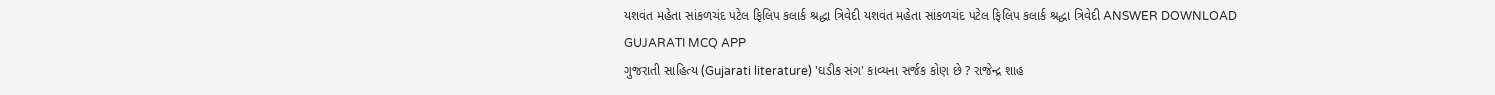યશવંત મહેતા સાંકળચંદ પટેલ ફિલિપ કલાર્ક શ્રદ્ધા ત્રિવેદી યશવંત મહેતા સાંકળચંદ પટેલ ફિલિપ કલાર્ક શ્રદ્ધા ત્રિવેદી ANSWER DOWNLOAD GUJARATI MCQ APP
ગુજરાતી સાહિત્ય (Gujarati literature) 'ઘડીક સંગ' કાવ્યના સર્જક કોણ છે ? રાજેન્દ્ર શાહ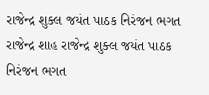રાજેન્દ્ર શુક્લ જયંત પાઠક નિરંજન ભગત રાજેન્દ્ર શાહ રાજેન્દ્ર શુક્લ જયંત પાઠક નિરંજન ભગત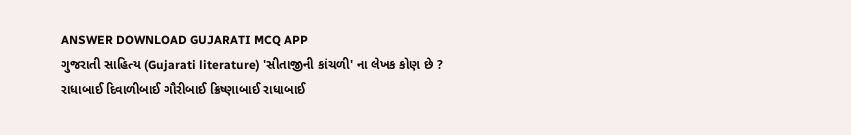ANSWER DOWNLOAD GUJARATI MCQ APP
ગુજરાતી સાહિત્ય (Gujarati literature) 'સીતાજીની કાંચળી' ના લેખક કોણ છે ? રાધાબાઈ દિવાળીબાઈ ગૌરીબાઈ ક્રિષ્ણાબાઈ રાધાબાઈ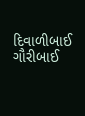દિવાળીબાઈ ગૌરીબાઈ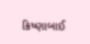ક્રિષ્ણાબાઈ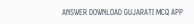ANSWER DOWNLOAD GUJARATI MCQ APP